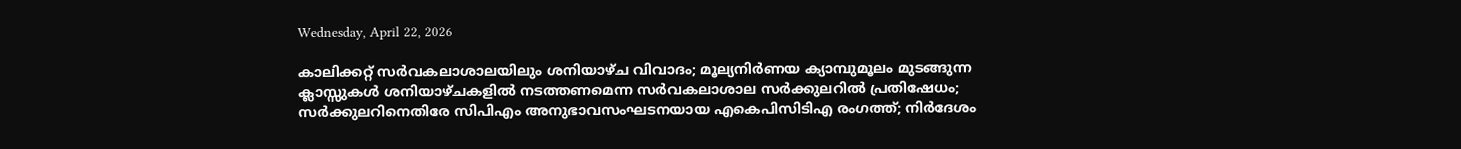Wednesday, April 22, 2026

കാലിക്കറ്റ് സർവകലാശാലയിലും ശനിയാഴ്ച വിവാദം; മൂല്യനിർണയ ക്യാമ്പുമൂലം മുടങ്ങുന്ന ക്ലാസ്സുകൾ ശനിയാഴ്ചകളിൽ നടത്തണമെന്ന സർവകലാശാല സർക്കുലറിൽ പ്രതിഷേധം; സർക്കുലറിനെതിരേ സിപിഎം അനുഭാവസംഘടനയായ എകെപിസിടിഎ രംഗത്ത്; നിർദേശം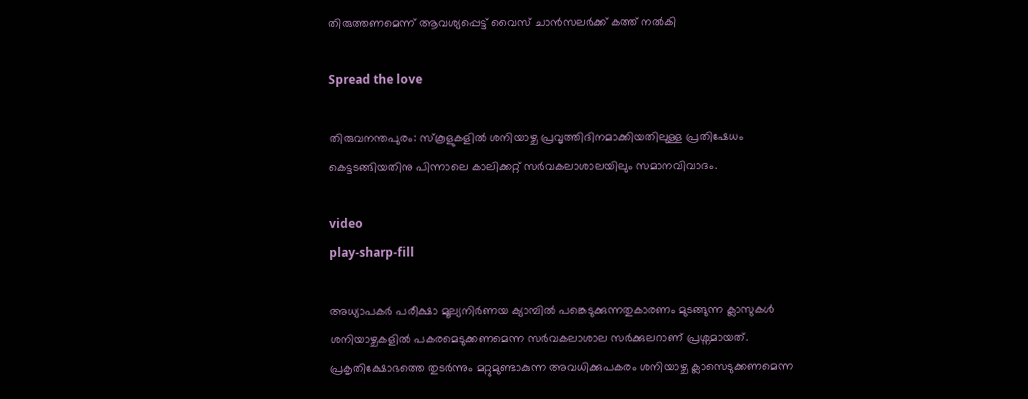തിരുത്തണമെന്ന് ആവശ്യപ്പെട്ട് വൈസ് ചാൻസലർക്ക് കത്ത് നൽകി

Spread the love

തിരുവനന്തപുരം: സ്കൂളുകളിൽ ശനിയാഴ്ച പ്രവൃത്തിദിനമാക്കിയതിലുള്ള പ്രതിഷേധം കെട്ടടങ്ങിയതിനു പിന്നാലെ കാലിക്കറ്റ് സർവകലാശാലയിലും സമാനവിവാദം.

video
play-sharp-fill

അധ്യാപകർ പരീക്ഷാ മൂല്യനിർണയ ക്യാമ്പിൽ പങ്കെടുക്കുന്നതുകാരണം മുടങ്ങുന്ന ക്ലാസുകൾ ശനിയാഴ്ചകളിൽ പകരമെടുക്കണമെന്ന സർവകലാശാല സർക്കുലറാണ് പ്രശ്നമായത്. പ്രകൃതിക്ഷോഭത്തെ തുടർന്നും മറ്റുമുണ്ടാകുന്ന അവധിക്കുപകരം ‌ശനിയാഴ്ച ക്ലാസെടുക്കണമെന്ന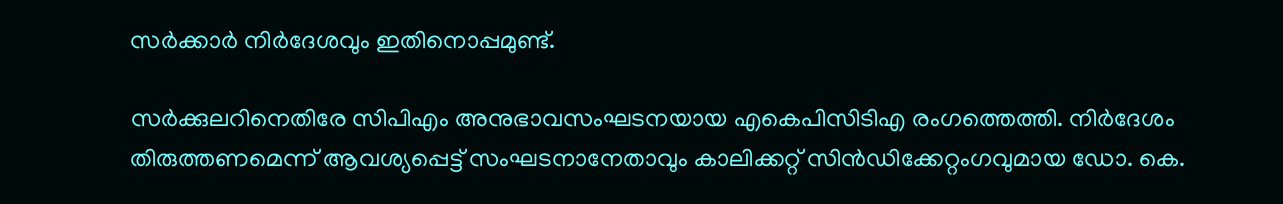സർക്കാർ നിർദേശവും ഇതിനൊപ്പമുണ്ട്.

സർക്കുലറിനെതിരേ സിപിഎം അനുഭാവസംഘടനയായ എകെപിസിടിഎ രംഗത്തെത്തി. നിർദേശം തിരുത്തണമെന്ന് ആവശ്യപ്പെട്ട് സംഘടനാനേതാവും കാലിക്കറ്റ് സിൻഡിക്കേറ്റംഗവുമായ ഡോ. കെ.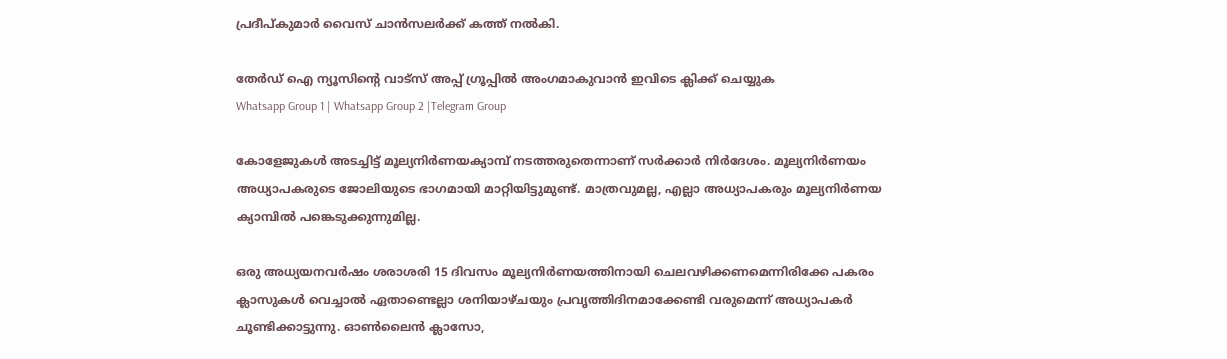പ്രദീപ്കുമാർ വൈസ് ചാൻസലർക്ക് കത്ത് നൽകി.

തേർഡ് ഐ ന്യൂസിന്റെ വാട്സ് അപ്പ് ഗ്രൂപ്പിൽ അംഗമാകുവാൻ ഇവിടെ ക്ലിക്ക് ചെയ്യുക
Whatsapp Group 1 | Whatsapp Group 2 |Telegram Group

കോളേജുകൾ അടച്ചിട്ട് മൂല്യനിർണയക്യാമ്പ് നടത്തരുതെന്നാണ് സർക്കാർ നിർദേശം. മൂല്യനിർണയം അധ്യാപകരുടെ ജോലിയുടെ ഭാഗമായി മാറ്റിയിട്ടുമുണ്ട്. മാത്രവുമല്ല, എല്ലാ അധ്യാപകരും മൂല്യനിർണയ ക്യാമ്പിൽ പങ്കെടുക്കുന്നുമില്ല.

ഒരു അധ്യയനവർഷം ശരാശരി 15 ദിവസം മൂല്യനിർണയത്തിനായി ചെലവഴിക്കണമെന്നിരിക്കേ പകരം ക്ലാസുകൾ വെച്ചാൽ ഏതാണ്ടെല്ലാ ശനിയാഴ്ചയും പ്രവൃത്തിദിനമാക്കേണ്ടി വരുമെന്ന് അധ്യാപകർ ചൂണ്ടിക്കാട്ടുന്നു. ഓൺലൈൻ ക്ലാസോ,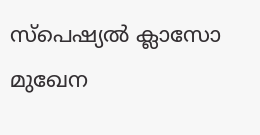സ്പെഷ്യൽ ക്ലാസോ മുഖേന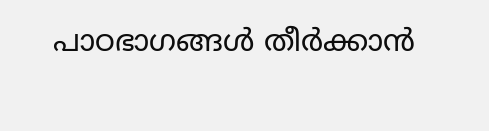പാഠഭാഗങ്ങൾ തീർക്കാൻ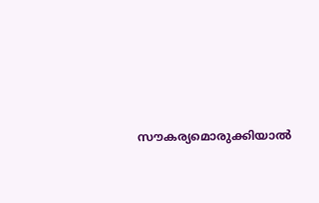സൗകര്യമൊരുക്കിയാൽ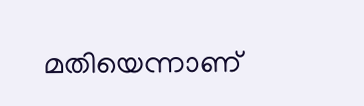മതിയെന്നാണ്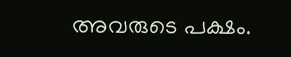അവരുടെ പക്ഷം.